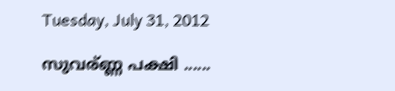Tuesday, July 31, 2012

സുവര്ണ്ണ പക്ഷി ......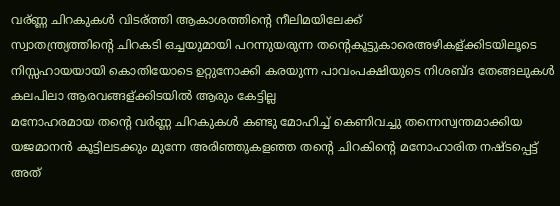വര്ണ്ണ ചിറകുകള്‍ വിടര്ത്തി ആകാശത്തിന്റെ നീലിമയിലേക്ക്‌
സ്വാതന്ത്ര്യത്തിന്റെ ചിറകടി ഒച്ചയുമായി പറന്നുയരുന്ന തന്റെകൂട്ടുകാരെഅഴികള്ക്കിടയിലൂടെ നിസ്സഹായയായി കൊതിയോടെ ഉറ്റുനോക്കി കരയുന്ന പാവംപക്ഷിയുടെ നിശബ്ദ തേങ്ങലുകള്‍ കലപിലാ ആരവങ്ങള്ക്കിടയില്‍ ആരും കേട്ടില്ല
മനോഹരമായ തന്റെ വര്‍ണ്ണ ചിറകുകള്‍ കണ്ടു മോഹിച്ച് കെണിവച്ചു തന്നെസ്വന്തമാക്കിയ യജമാനന്‍ കൂട്ടിലടക്കും മുന്നേ അരിഞ്ഞുകളഞ്ഞ തന്റെ ചിറകിന്റെ മനോഹാരിത നഷ്ടപ്പെട്ട് അത്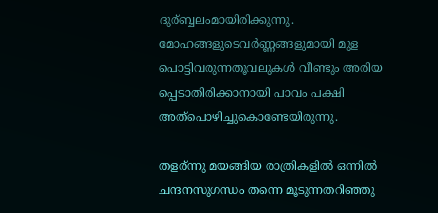ദുര്ബ്ബലംമായിരിക്കുന്നു. മോഹങ്ങളുടെവര്‍ണ്ണങ്ങളുമായി മുള പൊട്ടിവരുന്നതൂവലുകള്‍ വീണ്ടും അരിയ പ്പെടാതിരിക്കാനായി പാവം പക്ഷി അത്പൊഴിച്ചുകൊണ്ടേയിരുന്നു.

തളര്ന്നു മയങ്ങിയ രാത്രികളില്‍ ഒന്നില്‍ ചന്ദനസുഗന്ധം തന്നെ മൂടുന്നതറിഞ്ഞു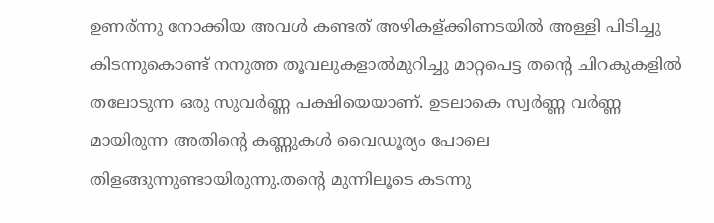ഉണര്ന്നു നോക്കിയ അവള്‍ കണ്ടത് അഴികള്ക്കിണടയില്‍ അള്ളി പിടിച്ചു കിടന്നുകൊണ്ട് നനുത്ത തൂവലുകളാല്‍മുറിച്ചു മാറ്റപെട്ട തന്റെ ചിറകുകളില്‍ തലോടുന്ന ഒരു സുവര്‍ണ്ണ പക്ഷിയെയാണ്. ഉടലാകെ സ്വര്‍ണ്ണ വര്‍ണ്ണ മായിരുന്ന അതിന്റെ കണ്ണുകള്‍ വൈഡൂര്യം പോലെ തിളങ്ങുന്നുണ്ടായിരുന്നു.തന്റെ മുന്നിലൂടെ കടന്നു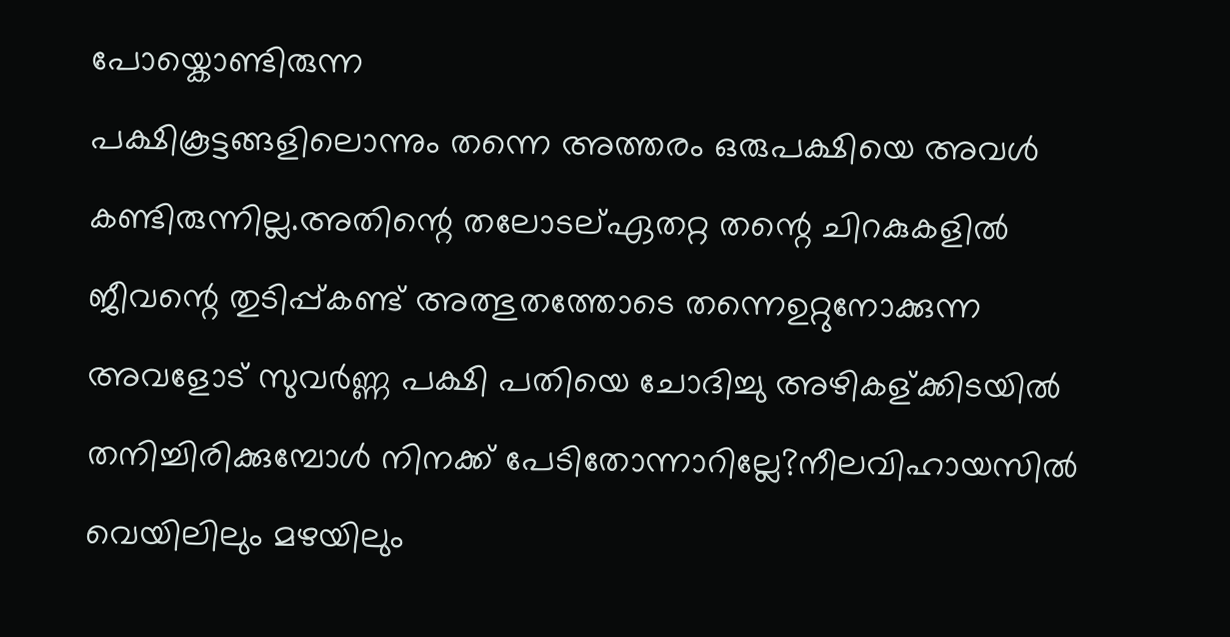പോയ്കൊണ്ടിരുന്ന
പക്ഷികൂട്ടങ്ങളിലൊന്നും തന്നെ അത്തരം ഒരുപക്ഷിയെ അവള്‍
കണ്ടിരുന്നില്ല.അതിന്റെ തലോടല്ഏതറ്റ തന്റെ ചിറകുകളില്‍ ജീവന്റെ തുടിപ്പ്കണ്ട് അത്ഭുതത്തോടെ തന്നെഉറ്റുനോക്കുന്ന അവളോട്‌ സുവര്‍ണ്ണ പക്ഷി പതിയെ ചോദിച്ചു അഴികള്ക്കിടയില്‍ തനിച്ചിരിക്കുമ്പോള്‍ നിനക്ക് പേടിതോന്നാറില്ലേ?നീലവിഹായസില്‍ വെയിലിലും മഴയിലും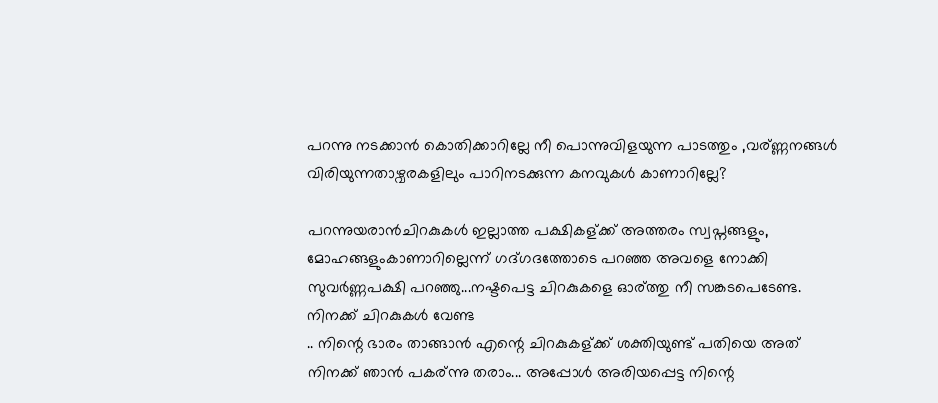പറന്നു നടക്കാന്‍ കൊതിക്കാറില്ലേ നീ പൊന്നുവിളയുന്ന പാടത്തും ,വര്ണ്ണനങ്ങള്‍ വിരിയുന്നതാഴ്വരകളിലും പാറിനടക്കുന്ന കനവുകള്‍ കാണാറില്ലേ?

പറന്നുയരാന്‍ചിറകുകള്‍ ഇല്ലാത്ത പക്ഷികള്ക്ക് അത്തരം സ്വപ്നങ്ങളും, മോഹങ്ങളുംകാണാറില്ലെന്ന് ഗദ്ഗദത്തോടെ പറഞ്ഞ അവളെ നോക്കി സുവര്‍ണ്ണപക്ഷി പറഞ്ഞു...നഷ്ടപെട്ട ചിറകുകളെ ഓര്ത്തു നീ സങ്കടപെടേണ്ട. നിനക്ക് ചിറകുകള്‍ വേണ്ട
.. നിന്റെ ഭാരം താങ്ങാന്‍ എന്റെ ചിറകുകള്ക്ക് ശക്തിയുണ്ട് പതിയെ അത് നിനക്ക് ഞാന്‍ പകര്ന്നു തരാം... അപ്പോള്‍ അരിയപ്പെട്ട നിന്റെ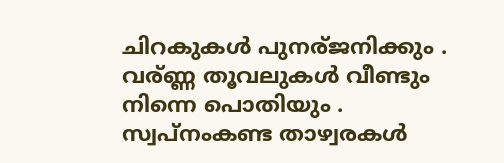ചിറകുകള്‍ പുനര്ജനിക്കും . വര്ണ്ണ തൂവലുകള്‍ വീണ്ടും നിന്നെ പൊതിയും . സ്വപ്നംകണ്ട താഴ്വരകള്‍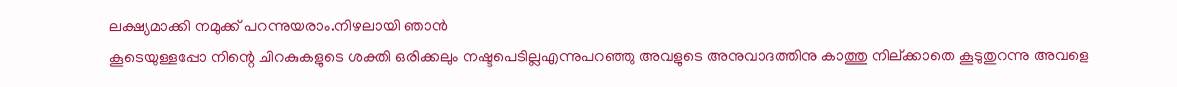ലക്ഷ്യമാക്കി നമുക്ക് പറന്നുയരാം.നിഴലായി ഞാന്‍
കൂടെയുള്ളപ്പോ നിന്റെ ചിറകുകളുടെ ശക്തി ഒരിക്കലും നഷ്ടപെടില്ലഎന്നുപറഞ്ഞു അവളുടെ അനുവാദത്തിനു കാത്തു നില്ക്കാതെ കൂടുതുറന്നു അവളെ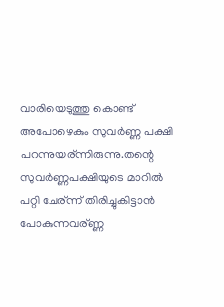വാരിയെടുത്തു കൊണ്ട് അപോഴെകും സുവര്‍ണ്ണ പക്ഷി പറന്നുയര്ന്നിരുന്നു.തന്റെ
സുവര്‍ണ്ണപക്ഷിയുടെ മാറില്‍ പറ്റി ചേര്ന്ന് തിരിച്ചുകിട്ടാന്‍ പോകുന്നവര്ണ്ണ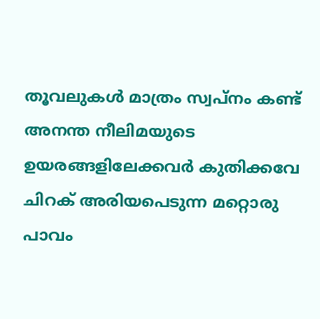തൂവലുകള്‍ മാത്രം സ്വപ്നം കണ്ട് അനന്ത നീലിമയുടെ ഉയരങ്ങളിലേക്കവര്‍ കുതിക്കവേ ചിറക് അരിയപെടുന്ന മറ്റൊരു പാവം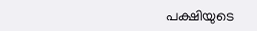പക്ഷിയുടെ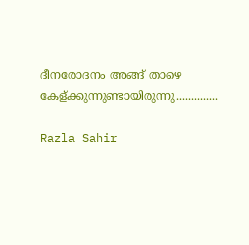ദീനരോദനം അങ്ങ് താഴെ കേള്ക്കുന്നുണ്ടായിരുന്നു..............

Razla Sahir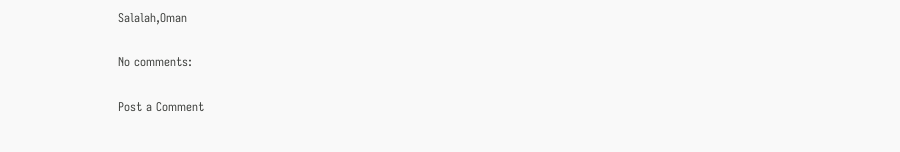Salalah,Oman

No comments:

Post a Comment